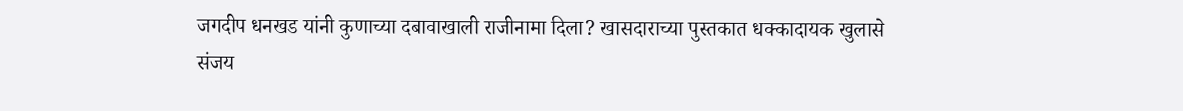जगदीप धनखड यांनी कुणाच्या दबावाखाली राजीनामा दिला? खासदाराच्या पुस्तकात धक्कादायक खुलासे
संजय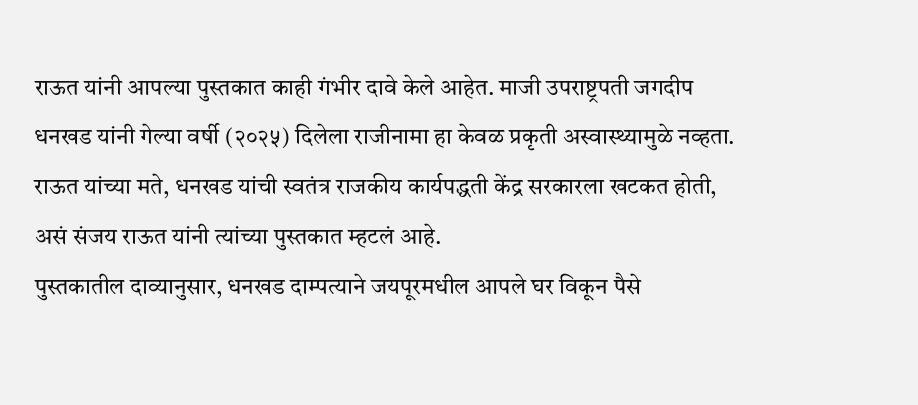राऊत यांनी आपल्या पुस्तकात काही गंभीर दावे केले आहेत. माजी उपराष्ट्रपती जगदीप धनखड यांनी गेल्या वर्षी (२०२५) दिलेला राजीनामा हा केवळ प्रकृती अस्वास्थ्यामुळे नव्हता. राऊत यांच्या मते, धनखड यांची स्वतंत्र राजकीय कार्यपद्धती केंद्र सरकारला खटकत होती, असं संजय राऊत यांनी त्यांच्या पुस्तकात म्हटलं आहे.
पुस्तकातील दाव्यानुसार, धनखड दाम्पत्याने जयपूरमधील आपले घर विकून पैसे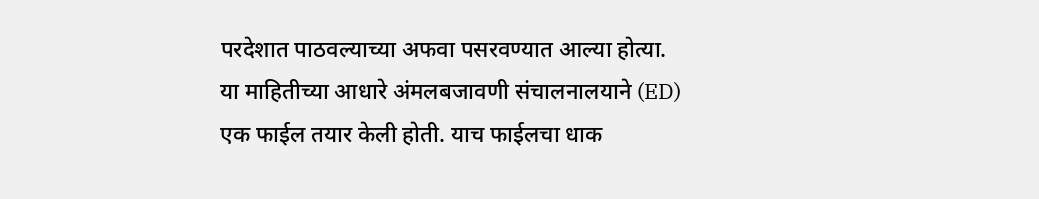परदेशात पाठवल्याच्या अफवा पसरवण्यात आल्या होत्या. या माहितीच्या आधारे अंमलबजावणी संचालनालयाने (ED) एक फाईल तयार केली होती. याच फाईलचा धाक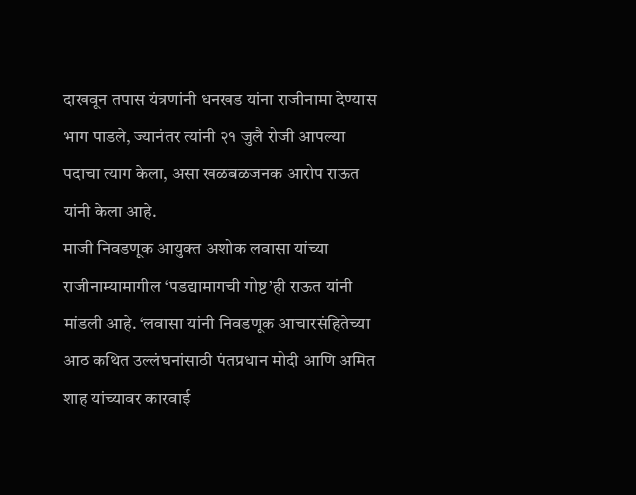दाखवून तपास यंत्रणांनी धनखड यांना राजीनामा देण्यास भाग पाडले, ज्यानंतर त्यांनी २१ जुलै रोजी आपल्या पदाचा त्याग केला, असा खळबळजनक आरोप राऊत यांनी केला आहे.
माजी निवडणूक आयुक्त अशोक लवासा यांच्या राजीनाम्यामागील ‘पडद्यामागची गोष्ट’ही राऊत यांनी मांडली आहे. ‘लवासा यांनी निवडणूक आचारसंहितेच्या आठ कथित उल्लंघनांसाठी पंतप्रधान मोदी आणि अमित शाह यांच्यावर कारवाई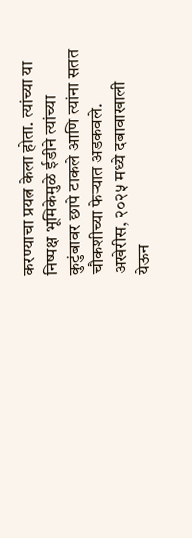करण्याचा प्रयत्न केला होता. त्यांच्या या निष्पक्ष भूमिकेमुळे ईडीने त्यांच्या कुटुंबावर छापे टाकले आणि त्यांना सतत चौकशीच्या फेऱ्यात अडकवले. अखेरीस, २०२५ मध्ये दबावाखाली येऊन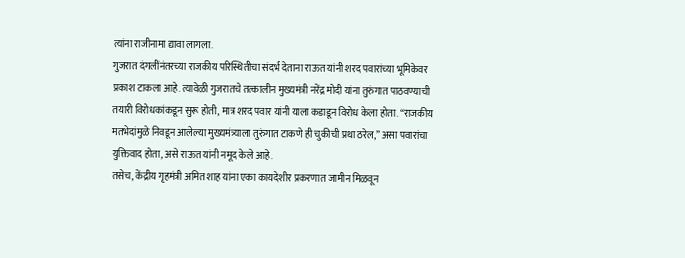त्यांना राजीनामा द्यावा लागला.
गुजरात दंगलींनंतरच्या राजकीय परिस्थितीचा संदर्भ देताना राऊत यांनी शरद पवारांच्या भूमिकेवर प्रकाश टाकला आहे. त्यावेळी गुजरातचे तत्कालीन मुख्यमंत्री नरेंद्र मोदी यांना तुरुंगात पाठवण्याची तयारी विरोधकांकडून सुरू होती, मात्र शरद पवार यांनी याला कडाडून विरोध केला होता. “राजकीय मतभेदांमुळे निवडून आलेल्या मुख्यमंत्र्याला तुरुंगात टाकणे ही चुकीची प्रथा ठरेल,” असा पवारांचा युक्तिवाद होता, असे राऊत यांनी नमूद केले आहे.
तसेच, केंद्रीय गृहमंत्री अमित शाह यांना एका कायदेशीर प्रकरणात जामीन मिळवून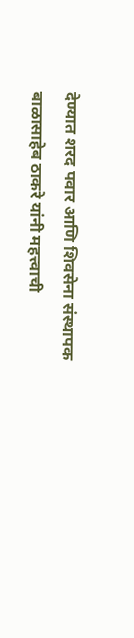देण्यात शरद पवार आणि शिवसेना संस्थापक बाळासाहेब ठाकरे यांनी महत्त्वाची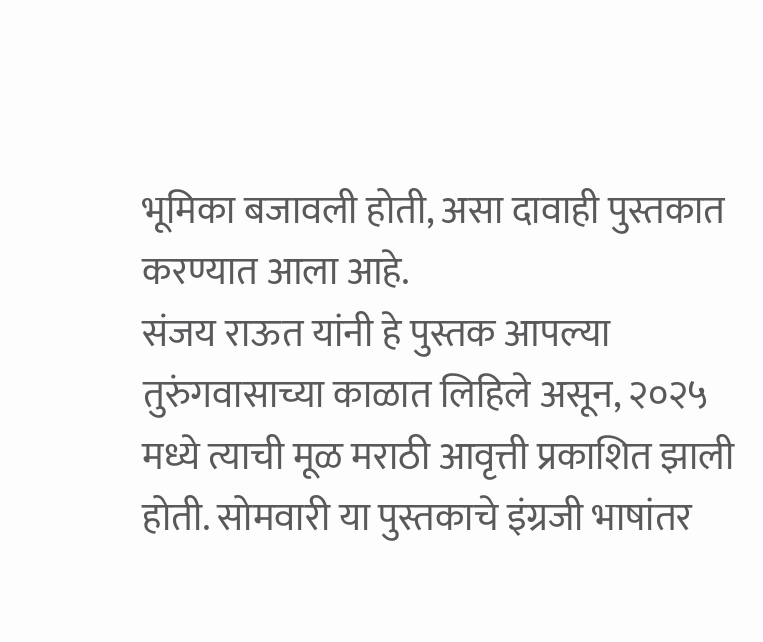भूमिका बजावली होती, असा दावाही पुस्तकात करण्यात आला आहे.
संजय राऊत यांनी हे पुस्तक आपल्या तुरुंगवासाच्या काळात लिहिले असून, २०२५ मध्ये त्याची मूळ मराठी आवृत्ती प्रकाशित झाली होती. सोमवारी या पुस्तकाचे इंग्रजी भाषांतर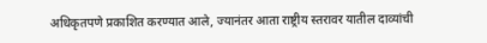अधिकृतपणे प्रकाशित करण्यात आले, ज्यानंतर आता राष्ट्रीय स्तरावर यातील दाव्यांची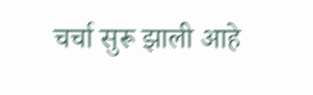चर्चा सुरू झाली आहे